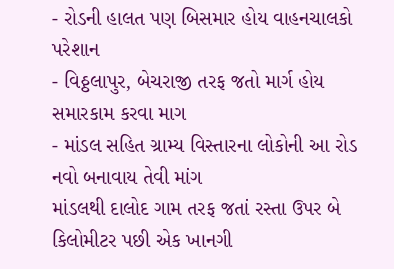- રોડની હાલત પણ બિસમાર હોય વાહનચાલકો પરેશાન
- વિઠ્ઠલાપુર, બેચરાજી તરફ જતો માર્ગ હોય સમારકામ કરવા માગ
- માંડલ સહિત ગ્રામ્ય વિસ્તારના લોકોની આ રોડ નવો બનાવાય તેવી માંગ
માંડલથી દાલોદ ગામ તરફ જતાં રસ્તા ઉપર બે કિલોમીટર પછી એક ખાનગી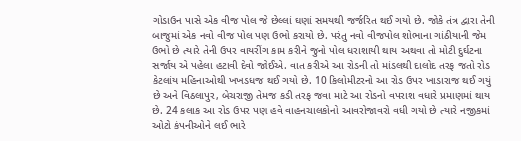ગોડાઉન પાસે એક વીજ પોલ જે છેલ્લાં ઘણાં સમયથી જર્જરિત થઈ ગયો છે. જોકે તંત્ર દ્વારા તેની બાજુમાં એક નવો વીજ પોલ પણ ઉભો કરાયો છે. પરંતુ નવો વીજપોલ શોભાના ગાંઠીયાની જેમ ઉભો છે ત્યારે તેની ઉપર વાયરીંગ કામ કરીને જુનો પોલ ધરાશાયી થાય અથવા તો મોટી દુર્ઘટના સર્જાય એ પહેલા હટાવી દેવો જોઈએ. વાત કરીએ આ રોડની તો માંડલથી દાલોદ તરફ જતો રોડ કેટલાંય મહિનાઓથી ખખડધજ થઈ ગયો છે. 10 કિલોમીટરનો આ રોડ ઉપર ખાડારાજ થઈ ગયું છે અને વિઠલાપુર, બેચરાજી તેમજ કડી તરફ જવા માટે આ રોડનો વપરાશ વધારે પ્રમાણમાં થાય છે. 24 કલાક આ રોડ ઉપર પણ હવે વાહનચાલકોનો આવરોજાવરો વધી ગયો છે ત્યારે નજીકમાં ઓટો કંપનીઓને લઈ ભારે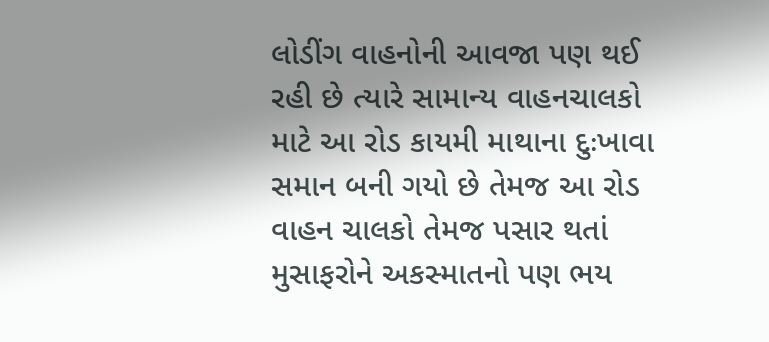લોડીંગ વાહનોની આવજા પણ થઈ રહી છે ત્યારે સામાન્ય વાહનચાલકો માટે આ રોડ કાયમી માથાના દુઃખાવા સમાન બની ગયો છે તેમજ આ રોડ વાહન ચાલકો તેમજ પસાર થતાં મુસાફરોને અકસ્માતનો પણ ભય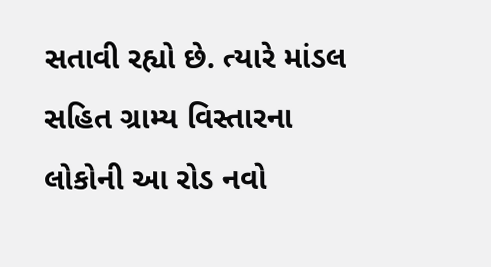સતાવી રહ્યો છે. ત્યારે માંડલ સહિત ગ્રામ્ય વિસ્તારના લોકોની આ રોડ નવો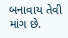બનાવાય તેવી માંગ છે.